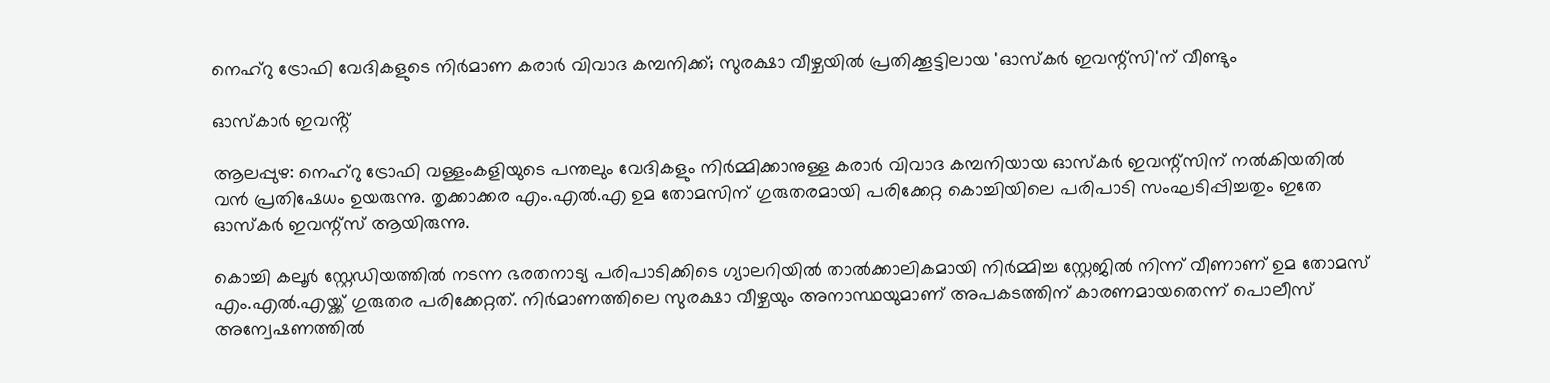നെഹ്റു ട്രോഫി വേദികളുടെ നിർമാണ കരാർ വിവാദ കമ്പനിക്ക്; സുരക്ഷാ വീഴ്ചയിൽ പ്രതിക്കൂട്ടിലായ 'ഓസ്‌കർ ഇവന്റ്സി'ന് വീണ്ടും

ഓസ്‌കാർ ഇവൻ്റ്

ആലപ്പുഴ: നെഹ്റു ട്രോഫി വള്ളംകളിയുടെ പന്തലും വേദികളും നിർമ്മിക്കാനുള്ള കരാർ വിവാദ കമ്പനിയായ ഓസ്‌കർ ഇവന്റ്സിന് നൽകിയതിൽ വൻ പ്രതിഷേധം ഉയരുന്നു. തൃക്കാക്കര എം.എൽ.എ ഉമ തോമസിന് ഗുരുതരമായി പരിക്കേറ്റ കൊച്ചിയിലെ പരിപാടി സംഘടിപ്പിച്ചതും ഇതേ ഓസ്‌കർ ഇവന്റ്സ് ആയിരുന്നു.

കൊച്ചി കലൂർ സ്റ്റേഡിയത്തിൽ നടന്ന ഭരതനാട്യ പരിപാടിക്കിടെ ഗ്യാലറിയിൽ താൽക്കാലികമായി നിർമ്മിച്ച സ്റ്റേജിൽ നിന്ന് വീണാണ് ഉമ തോമസ് എം.എൽ.എയ്ക്ക് ഗുരുതര പരിക്കേറ്റത്. നിർമാണത്തിലെ സുരക്ഷാ വീഴ്ചയും അനാസ്ഥയുമാണ് അപകടത്തിന് കാരണമായതെന്ന് പൊലീസ് അന്വേഷണത്തിൽ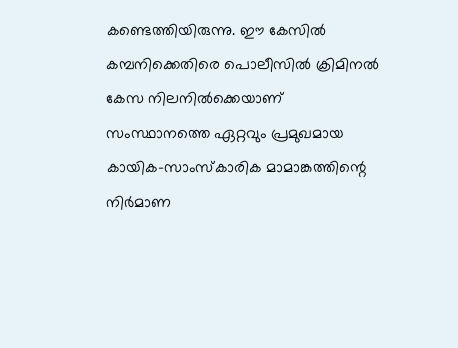കണ്ടെത്തിയിരുന്നു. ഈ കേസിൽ കമ്പനിക്കെതിരെ പൊലീസിൽ ക്രിമിനൽ കേസ നിലനിൽക്കെയാണ് സംസ്ഥാനത്തെ ഏറ്റവും പ്രമുഖമായ കായിക-സാംസ്കാരിക മാമാങ്കത്തിന്റെ നിർമാണ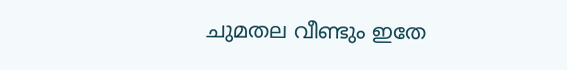ചുമതല വീണ്ടും ഇതേ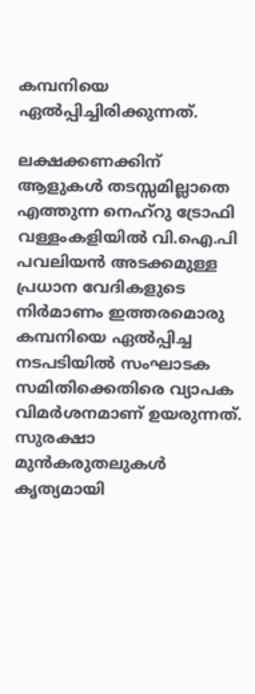കമ്പനിയെ ഏൽപ്പിച്ചിരിക്കുന്നത്.

ലക്ഷക്കണക്കിന് ആളുകൾ തടസ്സമില്ലാതെ എത്തുന്ന നെഹ്റു ട്രോഫി വള്ളംകളിയിൽ വി.ഐ.പി പവലിയൻ അടക്കമുള്ള പ്രധാന വേദികളുടെ നിർമാണം ഇത്തരമൊരു കമ്പനിയെ ഏൽപ്പിച്ച നടപടിയിൽ സംഘാടക സമിതിക്കെതിരെ വ്യാപക വിമർശനമാണ് ഉയരുന്നത്. സുരക്ഷാ മുൻകരുതലുകൾ കൃത്യമായി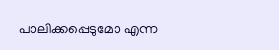പാലിക്കപ്പെടുമോ എന്ന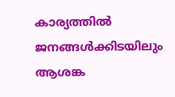കാര്യത്തിൽ ജനങ്ങൾക്കിടയിലും ആശങ്ക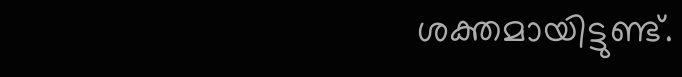ശക്തമായിട്ടുണ്ട്.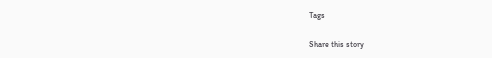Tags

Share this story